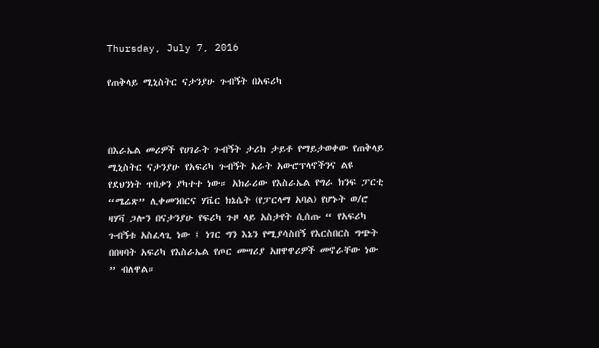Thursday, July 7, 2016

የጠቅላይ ሚኒስትር ናታንያሁ ጉብኝት በአፍሪካ



በእራኤል መሪዎች የሀገራት ጉብኝት ታሪክ ታይቶ የማይታወቀው የጠቅላይ ሚኒስትር ናታንያሁ የአፍሪካ ጉብኝት አራት አውሮፕላኖችንና ልዩ የደህንነት ጥበቃን ያካተተ ነው። አክራሪው የእስራኤል የግራ ክንፍ ፓርቲ “ሜሬጽ” ሊቀመንበርና ሃቬር ክኔሴት (የፓርላማ አባል) የሆኑት ወ/ሮ ዛሃቫ ጋሎን በናታንያሁ የፍሪካ ጉዞ ላይ አስታየት ሲሰጡ “ የአፍሪካ ጉብኝቱ አስፈላጊ ነው ፤ ነገር ግን እኔን የሚያሳስበኝ የእርስበርስ ግጭት በበዛባት አፍሪካ የእስራኤል የጦር መሣሪያ አዘዋዋሪዎች መኖራቸው ነው ” ብለዋል።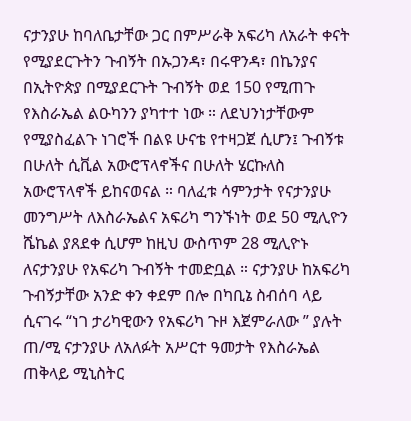ናታንያሁ ከባለቤታቸው ጋር በምሥራቅ አፍሪካ ለአራት ቀናት የሚያደርጉትን ጉብኝት በኡጋንዳ፣ በሩዋንዳ፣ በኬንያና በኢትዮጵያ በሚያደርጉት ጉብኝት ወደ 150 የሚጠጉ የእስራኤል ልዑካንን ያካተተ ነው ። ለደህንነታቸውም የሚያስፈልጉ ነገሮች በልዩ ሁናቴ የተዛጋጀ ሲሆን፤ ጉብኝቱ በሁለት ሲቪል አውሮፕላኖችና በሁለት ሄርኩለስ አውሮፕላኖች ይከናወናል ። ባለፈቱ ሳምንታት የናታንያሁ መንግሥት ለእስራኤልና አፍሪካ ግንኙነት ወደ 50 ሚሊዮን ሼኬል ያጸደቀ ሲሆም ከዚህ ውስጥም 28 ሚሊዮኑ ለናታንያሁ የአፍሪካ ጉብኝት ተመድቧል ። ናታንያሁ ከአፍሪካ ጉብኝታቸው አንድ ቀን ቀደም በሎ በካቢኔ ስብሰባ ላይ ሲናገሩ “ነገ ታሪካዊውን የአፍሪካ ጉዞ እጀምራለው ” ያሉት ጠ/ሚ ናታንያሁ ለአለፉት አሥርተ ዓመታት የእስራኤል ጠቅላይ ሚኒስትር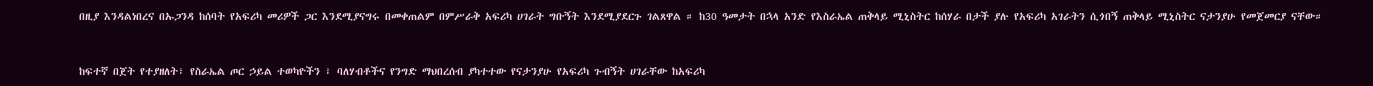በዚያ እንዳልነበረና በኡጋንዳ ከሰባት የአፍሪካ መሪዎች ጋር እንደሚያናግሩ በመቀጠልም በምሥራቅ አፍሪካ ሀገራት ግቡኝት እንደሚያደርጉ ገልጸዋል ። ከ30 ዓመታት በኋላ አንድ የእስራኤል ጠቅላይ ሚኒስትር ከሰሃራ በታች ያሉ የአፍሪካ አገራትን ሲጎበኝ ጠቅላይ ሚኒስትር ናታንያሁ የመጀመርያ ናቸው።


ከፍተኛ በጀት የተያዘለት፣ የስራኤል ጦር ኃይል ተወካዮችን ፣ ባለሃብቶችና የንግድ ማህበረሰብ ያካተተው የናታንያሁ የአፍሪካ ጉብኝት ሀገራቸው ከአፍሪካ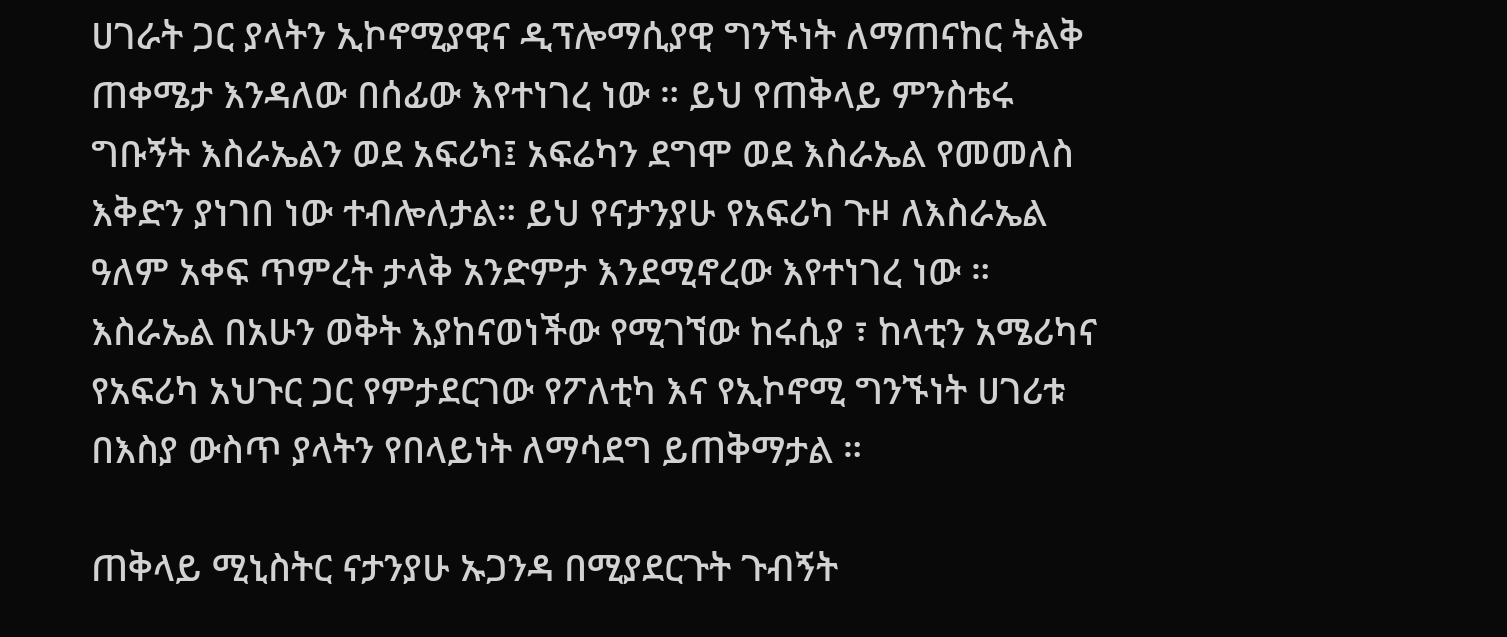ሀገራት ጋር ያላትን ኢኮኖሚያዊና ዲፕሎማሲያዊ ግንኙነት ለማጠናከር ትልቅ ጠቀሜታ እንዳለው በሰፊው እየተነገረ ነው ። ይህ የጠቅላይ ምንስቴሩ ግቡኝት እስራኤልን ወደ አፍሪካ፤ አፍሬካን ደግሞ ወደ እስራኤል የመመለስ እቅድን ያነገበ ነው ተብሎለታል። ይህ የናታንያሁ የአፍሪካ ጉዞ ለእስራኤል ዓለም አቀፍ ጥምረት ታላቅ አንድምታ እንደሚኖረው እየተነገረ ነው ። እስራኤል በአሁን ወቅት እያከናወነችው የሚገኘው ከሩሲያ ፣ ከላቲን አሜሪካና የአፍሪካ አህጉር ጋር የምታደርገው የፖለቲካ እና የኢኮኖሚ ግንኙነት ሀገሪቱ በእስያ ውስጥ ያላትን የበላይነት ለማሳደግ ይጠቅማታል ።

ጠቅላይ ሚኒስትር ናታንያሁ ኡጋንዳ በሚያደርጉት ጉብኝት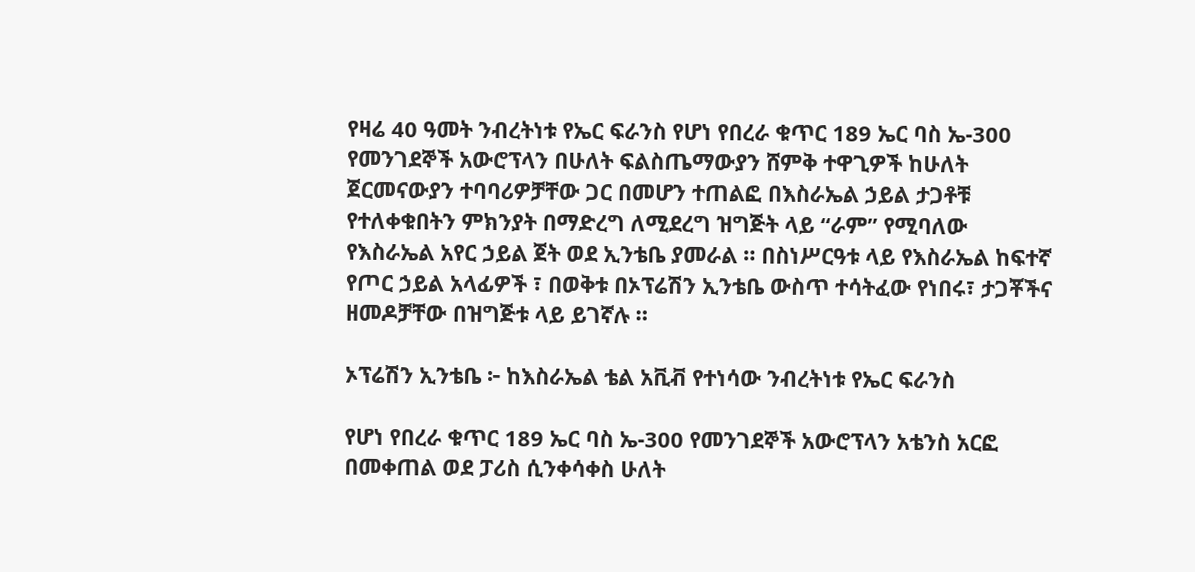የዛሬ 40 ዓመት ንብረትነቱ የኤር ፍራንስ የሆነ የበረራ ቁጥር 189 ኤር ባስ ኤ-300 የመንገደኞች አውሮፕላን በሁለት ፍልስጤማውያን ሸምቅ ተዋጊዎች ከሁለት ጀርመናውያን ተባባሪዎቻቸው ጋር በመሆን ተጠልፎ በእስራኤል ኃይል ታጋቶቹ የተለቀቁበትን ምክንያት በማድረግ ለሚደረግ ዝግጅት ላይ “ራም” የሚባለው የእስራኤል አየር ኃይል ጀት ወደ ኢንቴቤ ያመራል ። በስነሥርዓቱ ላይ የእስራኤል ከፍተኛ የጦር ኃይል አላፊዎች ፣ በወቅቱ በኦፕሬሽን ኢንቴቤ ውስጥ ተሳትፈው የነበሩ፣ ታጋቾችና ዘመዶቻቸው በዝግጅቱ ላይ ይገኛሉ ።

ኦፕሬሽን ኢንቴቤ ፦ ከእስራኤል ቴል አቪቭ የተነሳው ንብረትነቱ የኤር ፍራንስ

የሆነ የበረራ ቁጥር 189 ኤር ባስ ኤ-300 የመንገደኞች አውሮፕላን አቴንስ አርፎ በመቀጠል ወደ ፓሪስ ሲንቀሳቀስ ሁለት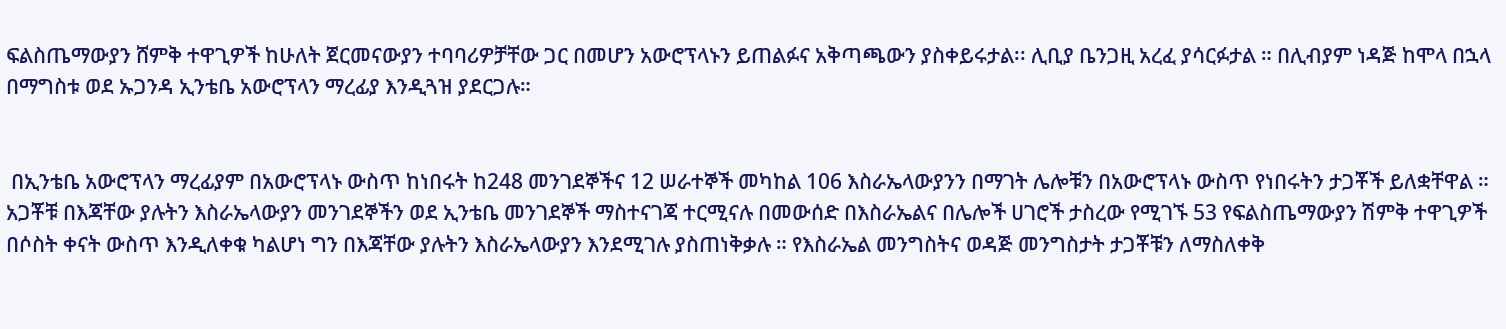ፍልስጤማውያን ሸምቅ ተዋጊዎች ከሁለት ጀርመናውያን ተባባሪዎቻቸው ጋር በመሆን አውሮፕላኑን ይጠልፉና አቅጣጫውን ያስቀይሩታል፡፡ ሊቢያ ቤንጋዚ አረፈ ያሳርፉታል ። በሊብያም ነዳጅ ከሞላ በኋላ በማግስቱ ወደ ኡጋንዳ ኢንቴቤ አውሮፕላን ማረፊያ እንዲጓዝ ያደርጋሉ።


 በኢንቴቤ አውሮፕላን ማረፊያም በአውሮፕላኑ ውስጥ ከነበሩት ከ248 መንገደኞችና 12 ሠራተኞች መካከል 106 እስራኤላውያንን በማገት ሌሎቹን በአውሮፕላኑ ውስጥ የነበሩትን ታጋቾች ይለቋቸዋል ። አጋቾቹ በእጃቸው ያሉትን እስራኤላውያን መንገደኞችን ወደ ኢንቴቤ መንገደኞች ማስተናገጃ ተርሚናሉ በመውሰድ በእስራኤልና በሌሎች ሀገሮች ታስረው የሚገኙ 53 የፍልስጤማውያን ሽምቅ ተዋጊዎች በሶስት ቀናት ውስጥ እንዲለቀቁ ካልሆነ ግን በእጃቸው ያሉትን እስራኤላውያን እንደሚገሉ ያስጠነቅቃሉ ። የእስራኤል መንግስትና ወዳጅ መንግስታት ታጋቾቹን ለማስለቀቅ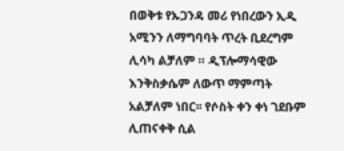በወቅቱ የኡጋንዳ መሪ የነበረውን ኢዲ አሚንን ለማግባባት ጥረት ቢደረግም ሊሳካ ልቻለም ። ዲፕሎማሳዊው እንቅስቃሴም ለውጥ ማምጣት አልቻለም ነበር፡፡ የሶስት ቀን ቀነ ገደቡም ሊጠናቀቅ ሲል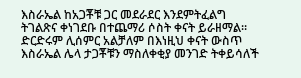እስራኤል ከአጋቾቹ ጋር መደራደር እንደምትፈልግ ትገልጽና ቀነገደቡ በተጨማሪ ሶስት ቀናት ይራዘማል። ድርድሩም ሊሰምር አልቻለም በእነዚህ ቀናት ውስጥ እስራኤል ሌላ ታጋቾቹን ማስለቀቂያ መንገድ ትቀይሳለች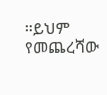።ይህም የመጨረሻው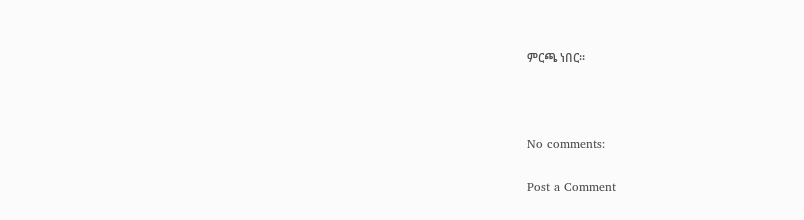ምርጫ ነበር።



No comments:

Post a Comment